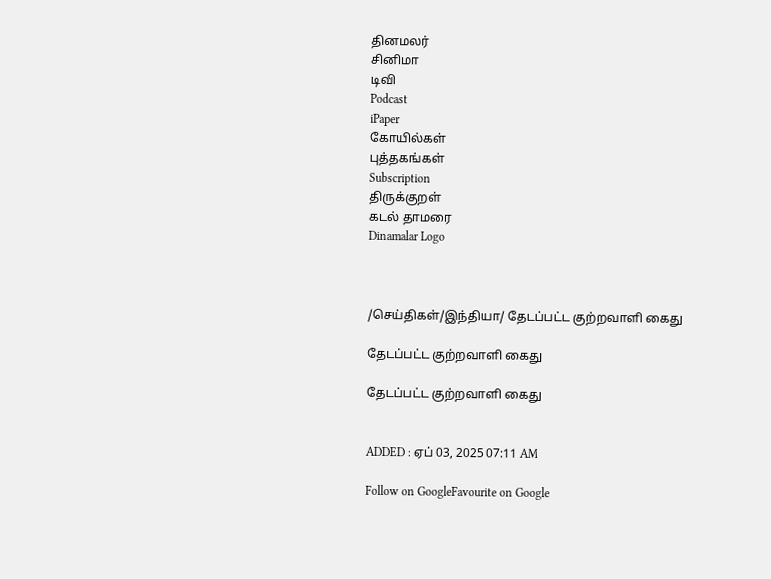தினமலர்
சினிமா
டிவி
Podcast
iPaper
கோயில்கள்
புத்தகங்கள்
Subscription
திருக்குறள்
கடல் தாமரை
Dinamalar Logo



/செய்திகள்/இந்தியா/ தேடப்பட்ட குற்றவாளி கைது

தேடப்பட்ட குற்றவாளி கைது

தேடப்பட்ட குற்றவாளி கைது


ADDED : ஏப் 03, 2025 07:11 AM

Follow on GoogleFavourite on Google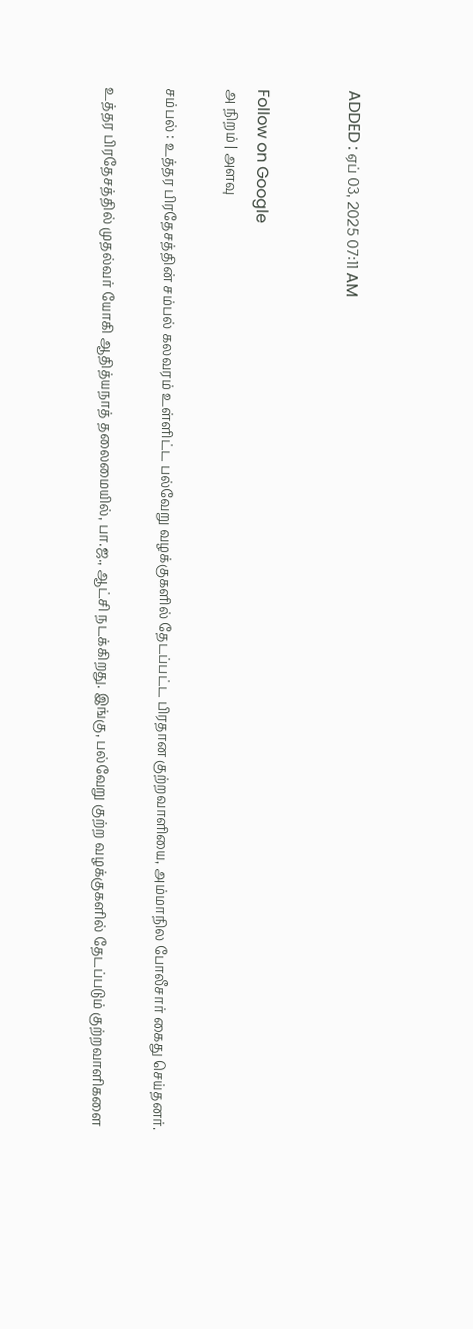ADDED : ஏப் 03, 2025 07:11 AM


Follow on Google
அ நிறம் | அளவு

சம்பல் : உத்தர பிரதேசத்தின் சம்பல் கலவரம் உள்ளிட்ட பல்வேறு வழக்குகளில் தேடப்பட்ட பிரதான குற்றவாளியை, அம்மாநில போலீசார் கைது செய்தனர்.

உத்தர பிரதேசத்தில் முதல்வர் யோகி ஆதித்யநாத் தலைமையில், பா.ஜ., ஆட்சி நடக்கிறது. இங்கு, பல்வேறு குற்ற வழக்குகளில் தேடப்படும் குற்றவாளிகளை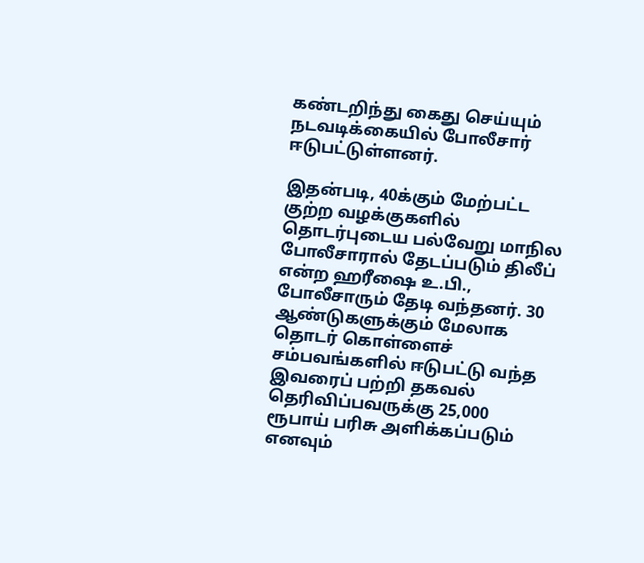கண்டறிந்து கைது செய்யும் நடவடிக்கையில் போலீசார் ஈடுபட்டுள்ளனர்.

இதன்படி, 40க்கும் மேற்பட்ட குற்ற வழக்குகளில் தொடர்புடைய பல்வேறு மாநில போலீசாரால் தேடப்படும் திலீப் என்ற ஹரீஷை உ.பி., போலீசாரும் தேடி வந்தனர். 30 ஆண்டுகளுக்கும் மேலாக தொடர் கொள்ளைச் சம்பவங்களில் ஈடுபட்டு வந்த இவரைப் பற்றி தகவல் தெரிவிப்பவருக்கு 25,000 ரூபாய் பரிசு அளிக்கப்படும் எனவும்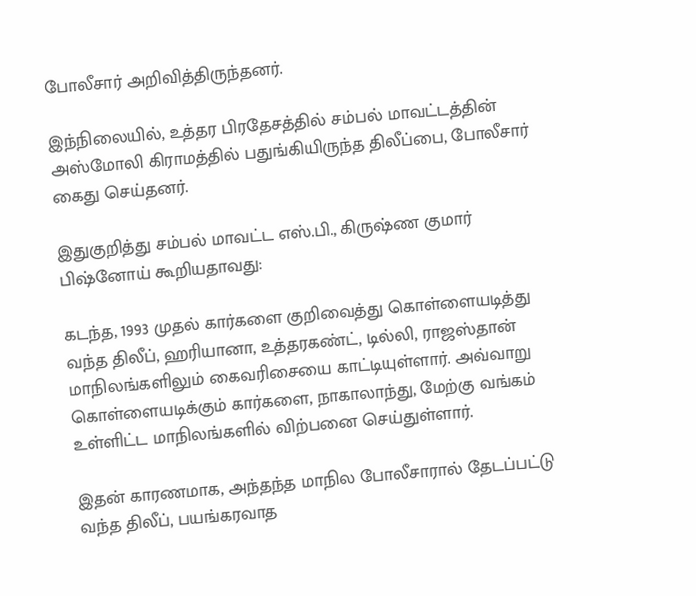போலீசார் அறிவித்திருந்தனர்.

இந்நிலையில், உத்தர பிரதேசத்தில் சம்பல் மாவட்டத்தின் அஸ்மோலி கிராமத்தில் பதுங்கியிருந்த திலீப்பை, போலீசார் கைது செய்தனர்.

இதுகுறித்து சம்பல் மாவட்ட எஸ்.பி., கிருஷ்ண குமார் பிஷ்னோய் கூறியதாவது:

கடந்த, 1993 முதல் கார்களை குறிவைத்து கொள்ளையடித்து வந்த திலீப், ஹரியானா, உத்தரகண்ட், டில்லி, ராஜஸ்தான் மாநிலங்களிலும் கைவரிசையை காட்டியுள்ளார். அவ்வாறு கொள்ளையடிக்கும் கார்களை, நாகாலாந்து, மேற்கு வங்கம் உள்ளிட்ட மாநிலங்களில் விற்பனை செய்துள்ளார்.

இதன் காரணமாக, அந்தந்த மாநில போலீசாரால் தேடப்பட்டு வந்த திலீப், பயங்கரவாத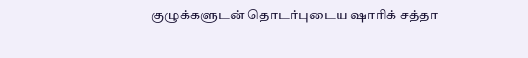குழுக்களுடன் தொடர்புடைய ஷாரிக் சத்தா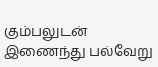கும்பலுடன் இணைந்து பல்வேறு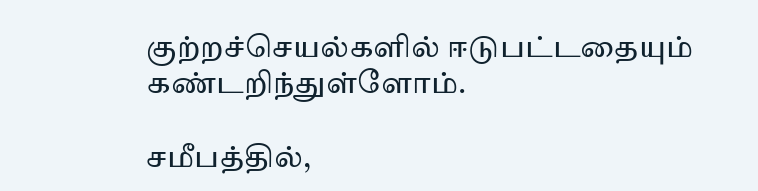குற்றச்செயல்களில் ஈடுபட்டதையும் கண்டறிந்துள்ளோம்.

சமீபத்தில்,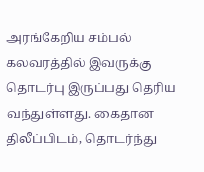அரங்கேறிய சம்பல் கலவரத்தில் இவருக்கு தொடர்பு இருப்பது தெரிய வந்துள்ளது. கைதான திலீப்பிடம், தொடர்ந்து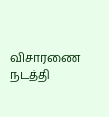விசாரணை நடத்தி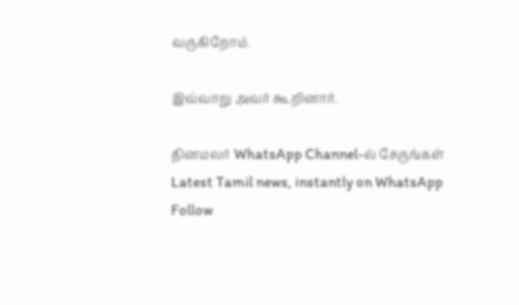வருகிறோம்.

இவ்வாறு அவர் கூறினார்.

தினமலர் WhatsApp Channel-ல் சேருங்கள்
Latest Tamil news, instantly on WhatsApp
Follow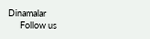Dinamalar
      Follow us